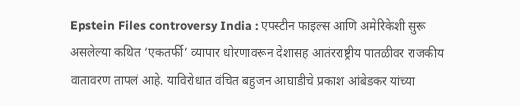Epstein Files controversy India : एपस्टीन फाइल्स आणि अमेरिकेशी सुरू असलेल्या कथित ‘एकतर्फी’ व्यापार धोरणावरून देशासह आतंरराष्ट्रीय पातळीवर राजकीय वातावरण तापलं आहे. याविरोधात वंचित बहुजन आघाडीचे प्रकाश आंबेडकर यांच्या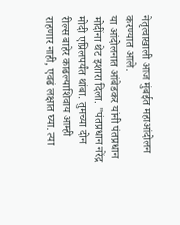नेतृत्वाखाली आज मुंबईत महाआंदोलन करण्यात आले.
या आंदोलनात आंबेडकर यांनी पंतप्रधान मोदींना थेट इशारा दिला. "पंतप्रधान नरेंद्र मोदी एप्रिलपर्यंत थांबा. तुमच्या दोन रील्स बाहेर काढल्याशिवाय आम्ही राहणार नाही, एवढं लक्षात घ्या. त्या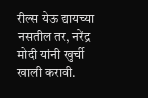रील्स येऊ द्यायच्या नसतील तर, नरेंद्र मोदी यांनी खुर्ची खाली करावी.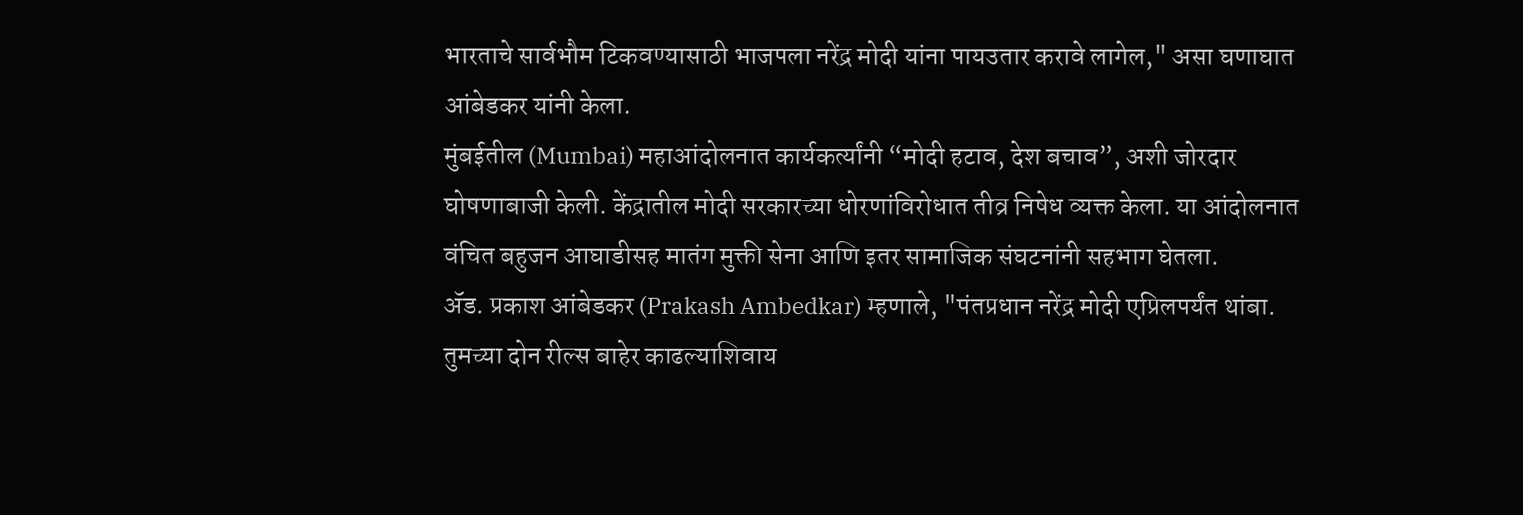भारताचे सार्वभौम टिकवण्यासाठी भाजपला नरेंद्र मोदी यांना पायउतार करावे लागेल," असा घणाघात आंबेडकर यांनी केला.
मुंबईतील (Mumbai) महाआंदोलनात कार्यकर्त्यांनी “मोदी हटाव, देश बचाव”, अशी जोरदार घोषणाबाजी केली. केंद्रातील मोदी सरकारच्या धोरणांविरोधात तीव्र निषेध व्यक्त केला. या आंदोलनात वंचित बहुजन आघाडीसह मातंग मुक्ती सेना आणि इतर सामाजिक संघटनांनी सहभाग घेतला.
ॲड. प्रकाश आंबेडकर (Prakash Ambedkar) म्हणाले, "पंतप्रधान नरेंद्र मोदी एप्रिलपर्यंत थांबा. तुमच्या दोन रील्स बाहेर काढल्याशिवाय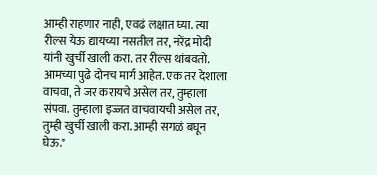आम्ही राहणार नाही, एवढं लक्षात घ्या. त्या रील्स येऊ द्यायच्या नसतील तर, नरेंद्र मोदी यांनी खुर्ची खाली करा. तर रील्स थांबवतो. आमच्या पुढे दोनच मार्ग आहेत. एक तर देशाला वाचवा, ते जर करायचे असेल तर, तुम्हाला संपवा. तुम्हाला इज्जत वाचवायची असेल तर, तुम्ही खुर्ची खाली करा. आम्ही सगळं बघून घेऊ."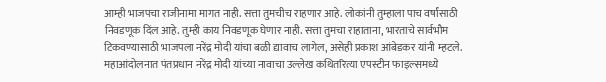आम्ही भाजपचा राजीनामा मागत नाही. सत्ता तुमचीच राहणार आहे. लोकांनी तुम्हाला पाच वर्षांसाठी निवडणूक दिंल आहे. तुम्ही काय निवडणूक घेणार नाही. सत्ता तुमचा राहाताना, भारताचे सार्वभौम टिकवण्यासाठी भाजपला नरेंद्र मोदी यांचा बळी द्यावाच लागेल, असेही प्रकाश आंबेडकर यांनी म्हटले.
महाआंदोलनात पंतप्रधान नरेंद्र मोदी यांच्या नावाचा उल्लेख कथितरित्या एपस्टीन फाइल्समध्ये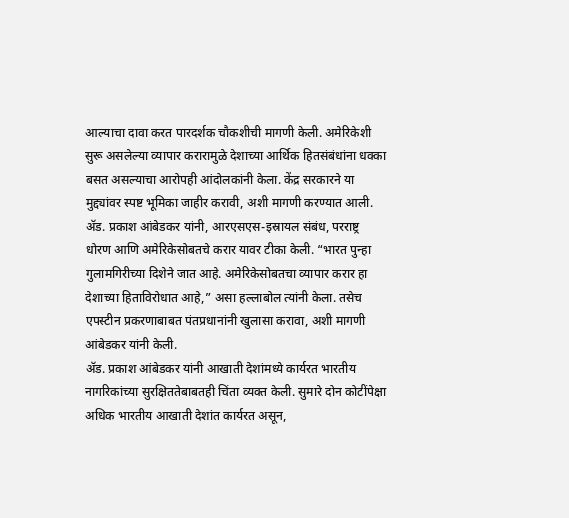आल्याचा दावा करत पारदर्शक चौकशीची मागणी केली. अमेरिकेशी सुरू असलेल्या व्यापार करारामुळे देशाच्या आर्थिक हितसंबंधांना धक्का बसत असल्याचा आरोपही आंदोलकांनी केला. केंद्र सरकारने या मुद्द्यांवर स्पष्ट भूमिका जाहीर करावी, अशी मागणी करण्यात आली.
ॲड. प्रकाश आंबेडकर यांनी, आरएसएस-इस्रायल संबंध, परराष्ट्र धोरण आणि अमेरिकेसोबतचे करार यावर टीका केली. “भारत पुन्हा गुलामगिरीच्या दिशेने जात आहे. अमेरिकेसोबतचा व्यापार करार हा देशाच्या हिताविरोधात आहे,” असा हल्लाबोल त्यांनी केला. तसेच एपस्टीन प्रकरणाबाबत पंतप्रधानांनी खुलासा करावा, अशी मागणी आंबेडकर यांनी केली.
ॲड. प्रकाश आंबेडकर यांनी आखाती देशांमध्ये कार्यरत भारतीय नागरिकांच्या सुरक्षिततेबाबतही चिंता व्यक्त केली. सुमारे दोन कोटींपेक्षा अधिक भारतीय आखाती देशांत कार्यरत असून,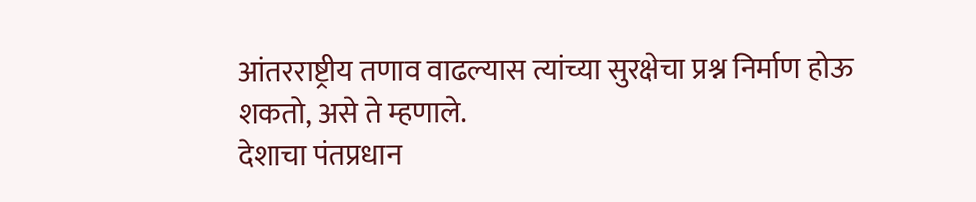आंतरराष्ट्रीय तणाव वाढल्यास त्यांच्या सुरक्षेचा प्रश्न निर्माण होऊ शकतो, असे ते म्हणाले.
देशाचा पंतप्रधान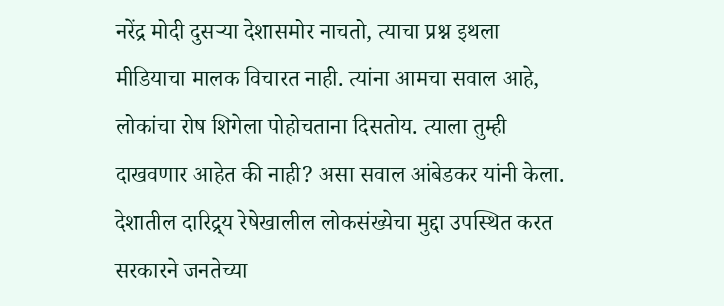नरेंद्र मोदी दुसऱ्या देशासमोर नाचतो, त्याचा प्रश्न इथला मीडियाचा मालक विचारत नाही. त्यांना आमचा सवाल आहे, लोकांचा रोष शिगेला पोहोचताना दिसतोय. त्याला तुम्ही दाखवणार आहेत की नाही? असा सवाल आंबेडकर यांनी केला. देशातील दारिद्र्य रेषेखालील लोकसंख्येचा मुद्दा उपस्थित करत सरकारने जनतेच्या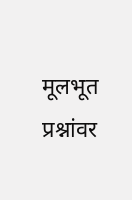मूलभूत प्रश्नांवर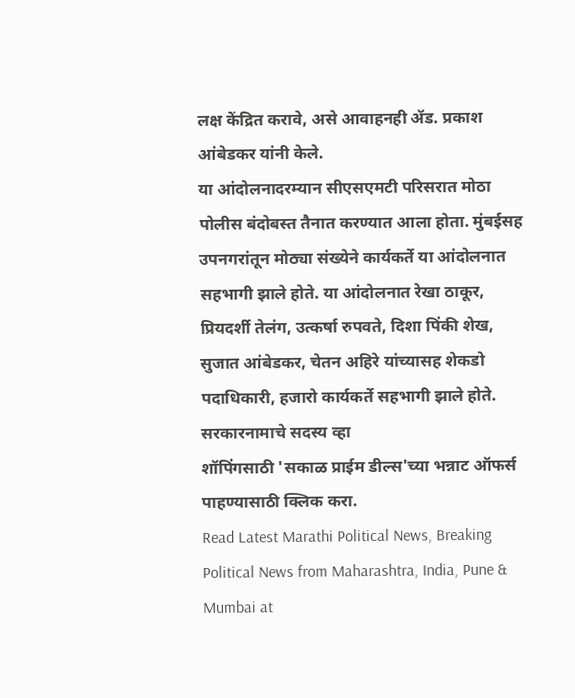लक्ष केंद्रित करावे, असे आवाहनही ॲड. प्रकाश आंबेडकर यांनी केले.
या आंदोलनादरम्यान सीएसएमटी परिसरात मोठा पोलीस बंदोबस्त तैनात करण्यात आला होता. मुंबईसह उपनगरांतून मोठ्या संख्येने कार्यकर्ते या आंदोलनात सहभागी झाले होते. या आंदोलनात रेखा ठाकूर, प्रियदर्शी तेलंग, उत्कर्षा रुपवते, दिशा पिंकी शेख, सुजात आंबेडकर, चेतन अहिरे यांच्यासह शेकडो पदाधिकारी, हजारो कार्यकर्ते सहभागी झाले होते.
सरकारनामाचे सदस्य व्हा
शॉपिंगसाठी 'सकाळ प्राईम डील्स'च्या भन्नाट ऑफर्स पाहण्यासाठी क्लिक करा.
Read Latest Marathi Political News, Breaking Political News from Maharashtra, India, Pune & Mumbai at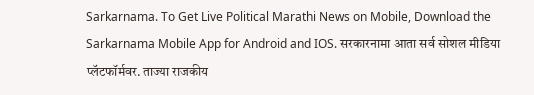Sarkarnama. To Get Live Political Marathi News on Mobile, Download the Sarkarnama Mobile App for Android and IOS. सरकारनामा आता सर्व सोशल मीडिया प्लॅटफॉर्मवर. ताज्या राजकीय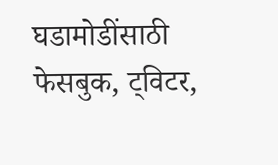घडामोडींसाठी फेसबुक, ट्विटर,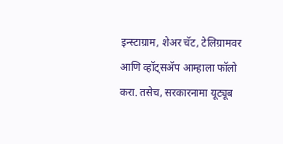इन्स्टाग्राम, शेअर चॅट, टेलिग्रामवर आणि व्हॉट्सॲप आम्हाला फॉलो करा. तसेच, सरकारनामा यूट्यूब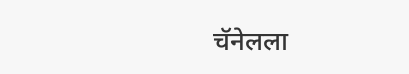चॅनेलला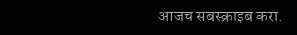आजच सबस्क्राइब करा.